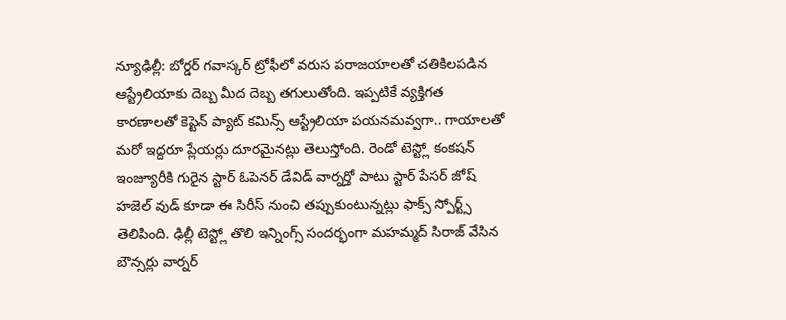న్యూఢిల్లీ: బోర్డర్ గవాస్కర్ ట్రోఫీలో వరుస పరాజయాలతో చతికిలపడిన ఆస్ట్రేలియాకు దెబ్బ మీద దెబ్బ తగులుతోంది. ఇప్పటికే వ్యక్తిగత కారణాలతో కెప్టెన్ ప్యాట్ కమిన్స్ ఆస్ట్రేలియా పయనమవ్వగా.. గాయాలతో మరో ఇద్దరూ ప్లేయర్లు దూరమైనట్లు తెలుస్తోంది. రెండో టెస్ట్లో కంకషన్ ఇంజ్యూరీకి గురైన స్టార్ ఓపెనర్ డేవిడ్ వార్నర్తో పాటు స్టార్ పేసర్ జోష్ హజెల్ వుడ్ కూడా ఈ సిరీస్ నుంచి తప్పుకుంటున్నట్లు ఫాక్స్ స్పోర్ట్స్ తెలిపింది. ఢిల్లీ టెస్ట్లో తొలి ఇన్నింగ్స్ సందర్భంగా మహమ్మద్ సిరాజ్ వేసిన బౌన్సర్లు వార్నర్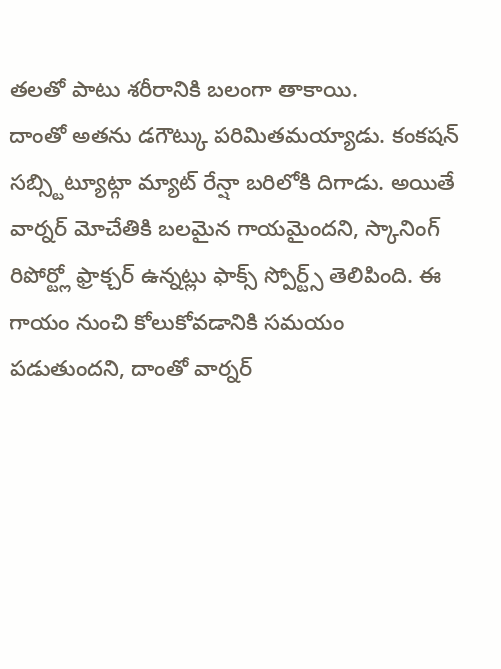తలతో పాటు శరీరానికి బలంగా తాకాయి.
దాంతో అతను డగౌట్కు పరిమితమయ్యాడు. కంకషన్ సబ్స్టిట్యూట్గా మ్యాట్ రేన్షా బరిలోకి దిగాడు. అయితే వార్నర్ మోచేతికి బలమైన గాయమైందని, స్కానింగ్ రిపోర్ట్లో ఫ్రాక్చర్ ఉన్నట్లు ఫాక్స్ స్పోర్ట్స్ తెలిపింది. ఈ గాయం నుంచి కోలుకోవడానికి సమయం పడుతుందని, దాంతో వార్నర్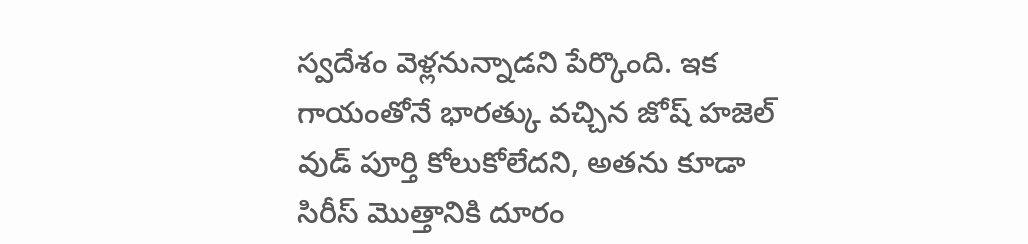స్వదేశం వెళ్లనున్నాడని పేర్కొంది. ఇక గాయంతోనే భారత్కు వచ్చిన జోష్ హజెల్ వుడ్ పూర్తి కోలుకోలేదని, అతను కూడా సిరీస్ మొత్తానికి దూరం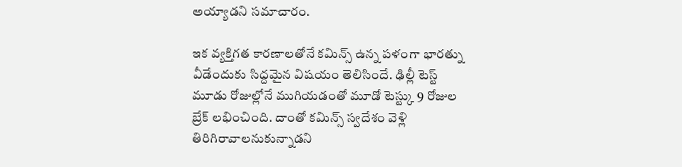అయ్యాడని సమాచారం.

ఇక వ్యక్తిగత కారణాలతోనే కమిన్స్ ఉన్న పళంగా భారత్ను వీడేందుకు సిద్దమైన విషయం తెలిసిందే. ఢిల్లీ టెస్ట్ మూడు రోజుల్లోనే ముగియడంతో మూడో టెస్ట్కు 9 రోజుల బ్రేక్ లభించింది. దాంతో కమిన్స్ స్వదేశం వెళ్లి తిరిగిరావాలనుకున్నాడని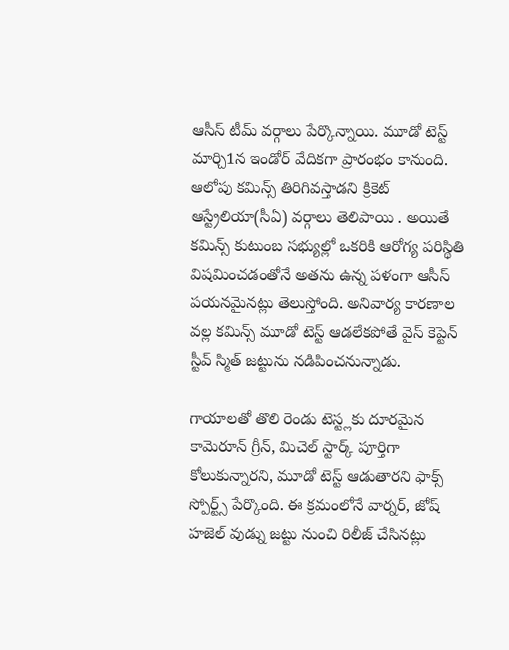ఆసీస్ టీమ్ వర్గాలు పేర్కొన్నాయి. మూడో టెస్ట్ మార్చి1న ఇండోర్ వేదికగా ప్రారంభం కానుంది. ఆలోపు కమిన్స్ తిరిగివస్తాడని క్రికెట్ ఆస్ట్రేలియా(సీఏ) వర్గాలు తెలిపాయి . అయితే కమిన్స్ కుటుంబ సభ్యుల్లో ఒకరికి ఆరోగ్య పరిస్థితి విషమించడంతోనే అతను ఉన్న పళంగా ఆసీస్ పయనమైనట్లు తెలుస్తోంది. అనివార్య కారణాల వల్ల కమిన్స్ మూడో టెస్ట్ ఆడలేకపోతే వైస్ కెప్టెన్ స్టీవ్ స్మిత్ జట్టును నడిపించనున్నాడు.

గాయాలతో తొలి రెండు టెస్ట్లకు దూరమైన కామెరూన్ గ్రీన్, మిచెల్ స్టార్క్ పూర్తిగా కోలుకున్నారని, మూడో టెస్ట్ ఆడుతారని ఫాక్స్ స్పోర్ట్స్ పేర్కొంది. ఈ క్రమంలోనే వార్నర్, జోష్ హజెల్ వుడ్ను జట్టు నుంచి రిలీజ్ చేసినట్లు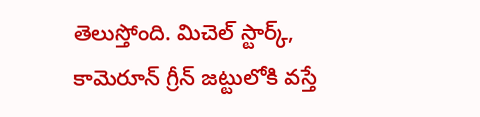తెలుస్తోంది. మిచెల్ స్టార్క్, కామెరూన్ గ్రీన్ జట్టులోకి వస్తే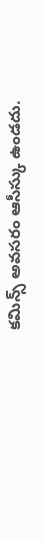కమిన్స్ అవసరం ఆసీస్కు ఉండదు.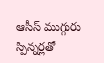ఆసీస్ ముగ్గురు స్పిన్నర్లతో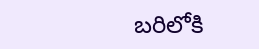బరిలోకి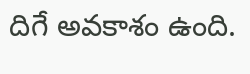దిగే అవకాశం ఉంది.